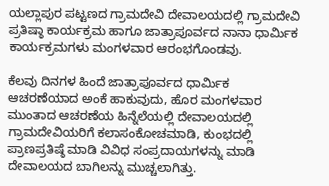ಯಲ್ಲಾಪುರ ಪಟ್ಟಣದ ಗ್ರಾಮದೇವಿ ದೇವಾಲಯದಲ್ಲಿ ಗ್ರಾಮದೇವಿ ಪ್ರತಿಷ್ಠಾ ಕಾರ್ಯಕ್ರಮ ಹಾಗೂ ಜಾತ್ರಾಪೂರ್ವದ ನಾನಾ ಧಾರ್ಮಿಕ ಕಾರ್ಯಕ್ರಮಗಳು ಮಂಗಳವಾರ ಆರಂಭಗೊಂಡವು.

ಕೆಲವು ದಿನಗಳ ಹಿಂದೆ ಜಾತ್ರಾಪೂರ್ವದ ಧಾರ್ಮಿಕ ಆಚರಣೆಯಾದ ಅಂಕೆ ಹಾಕುವುದು, ಹೊರ ಮಂಗಳವಾರ ಮುಂತಾದ ಆಚರಣೆಯ ಹಿನ್ನೆಲೆಯಲ್ಲಿ ದೇವಾಲಯದಲ್ಲಿ ಗ್ರಾಮದೇವಿಯರಿಗೆ ಕಲಾಸಂಕೋಚಮಾಡಿ, ಕುಂಭದಲ್ಲಿ ಪ್ರಾಣಪ್ರತಿಷ್ಠೆ ಮಾಡಿ ವಿವಿಧ ಸಂಪ್ರದಾಯಗಳನ್ನು ಮಾಡಿ ದೇವಾಲಯದ ಬಾಗಿಲನ್ನು ಮುಚ್ಚಲಾಗಿತ್ತು.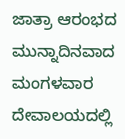ಜಾತ್ರಾ ಆರಂಭದ ಮುನ್ನಾದಿನವಾದ ಮಂಗಳವಾರ ದೇವಾಲಯದಲ್ಲಿ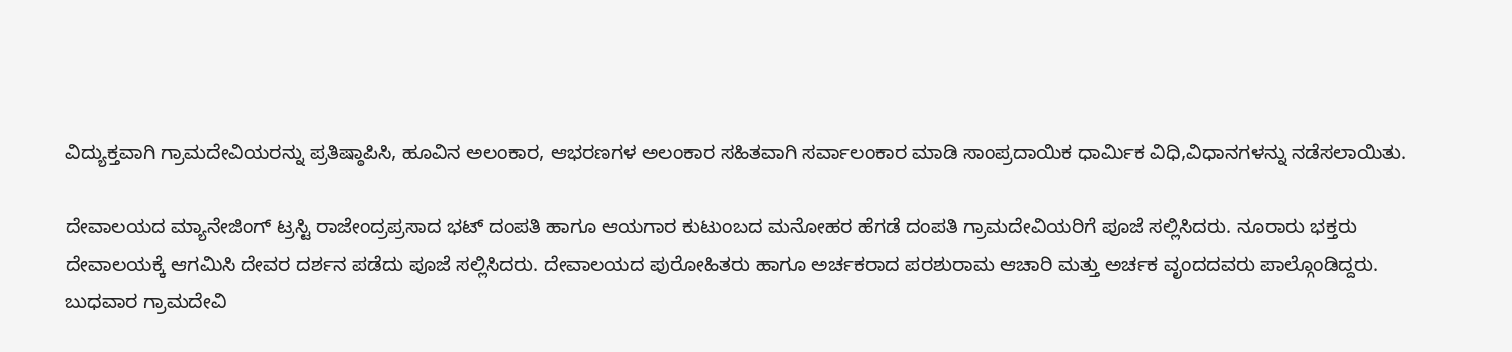ವಿದ್ಯುಕ್ತವಾಗಿ ಗ್ರಾಮದೇವಿಯರನ್ನು ಪ್ರತಿಷ್ಠಾಪಿಸಿ, ಹೂವಿನ ಅಲಂಕಾರ, ಆಭರಣಗಳ ಅಲಂಕಾರ ಸಹಿತವಾಗಿ ಸರ್ವಾಲಂಕಾರ ಮಾಡಿ ಸಾಂಪ್ರದಾಯಿಕ ಧಾರ್ಮಿಕ ವಿಧಿ,ವಿಧಾನಗಳನ್ನು ನಡೆಸಲಾಯಿತು.

ದೇವಾಲಯದ ಮ್ಯಾನೇಜಿಂಗ್ ಟ್ರಸ್ಟಿ ರಾಜೇಂದ್ರಪ್ರಸಾದ ಭಟ್ ದಂಪತಿ ಹಾಗೂ ಆಯಗಾರ ಕುಟುಂಬದ ಮನೋಹರ ಹೆಗಡೆ ದಂಪತಿ ಗ್ರಾಮದೇವಿಯರಿಗೆ ಪೂಜೆ ಸಲ್ಲಿಸಿದರು. ನೂರಾರು ಭಕ್ತರು ದೇವಾಲಯಕ್ಕೆ ಆಗಮಿಸಿ ದೇವರ ದರ್ಶನ ಪಡೆದು ಪೂಜೆ ಸಲ್ಲಿಸಿದರು. ದೇವಾಲಯದ ಪುರೋಹಿತರು ಹಾಗೂ ಅರ್ಚಕರಾದ ಪರಶುರಾಮ ಆಚಾರಿ ಮತ್ತು ಅರ್ಚಕ ವೃಂದದವರು ಪಾಲ್ಗೊಂಡಿದ್ದರು. ಬುಧವಾರ ಗ್ರಾಮದೇವಿ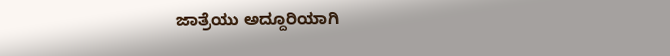ಜಾತ್ರೆಯು ಅದ್ದೂರಿಯಾಗಿ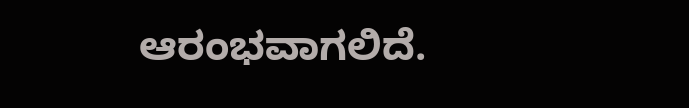ಆರಂಭವಾಗಲಿದೆ.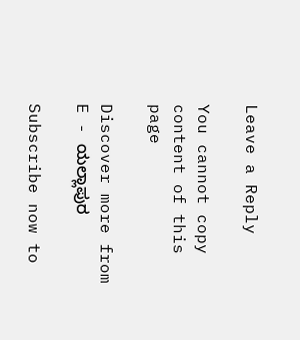Leave a Reply

You cannot copy content of this page

Discover more from E - ಯಲ್ಲಾಪುರ

Subscribe now to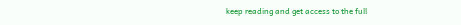keep reading and get access to the full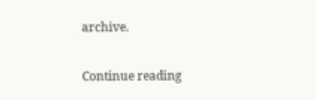archive.

Continue reading